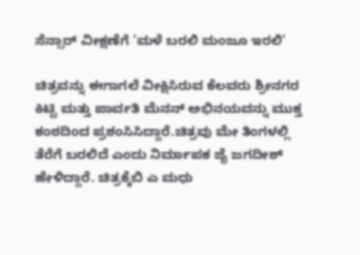ಸೆನ್ಸಾರ್ ವೀಕ್ಷಣೆಗೆ 'ಮಳೆ ಬರಲಿ ಮಂಜೂ ಇರಲಿ'

ಚಿತ್ರವನ್ನು ಈಗಾಗಲೆ ವೀಕ್ಷಿಸಿರುವ ಕೆಲವರು ಶ್ರೀನಗರ ಕಿಟ್ಟಿ ಮತ್ತು ಪಾರ್ವತಿ ಮೆನನ್ ಅಭಿನಯವನ್ನು ಮುಕ್ತ ಕಂಠದಿಂದ ಪ್ರಶಂಸಿಸಿದ್ದಾರೆ.ಚಿತ್ರವು ಮೇ ತಿಂಗಳಲ್ಲಿ ತೆರೆಗೆ ಬರಲಿದೆ ಎಂದು ನಿರ್ಮಾಪಕ ಜೈ ಜಗದೀಶ್ ಹೇಳಿದ್ದಾರೆ. ಚಿತ್ರಕ್ಕೆಬಿ ಎ ಮಧು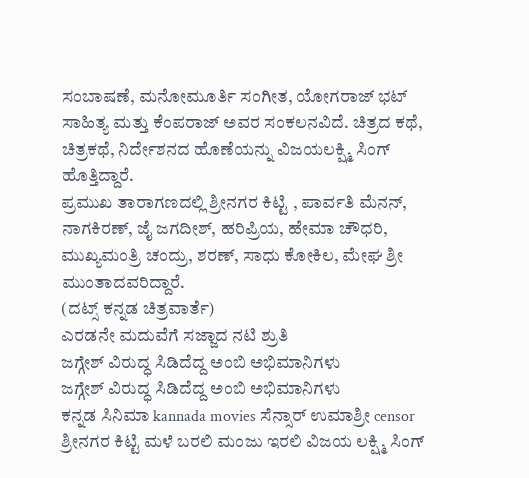ಸಂಬಾಷಣೆ, ಮನೋಮೂರ್ತಿ ಸಂಗೀತ, ಯೋಗರಾಜ್ ಭಟ್ ಸಾಹಿತ್ಯ ಮತ್ತು ಕೆಂಪರಾಜ್ ಅವರ ಸಂಕಲನವಿದೆ. ಚಿತ್ರದ ಕಥೆ, ಚಿತ್ರಕಥೆ, ನಿರ್ದೇಶನದ ಹೊಣೆಯನ್ನು ವಿಜಯಲಕ್ಷ್ಮಿ ಸಿಂಗ್ ಹೊತ್ತಿದ್ದಾರೆ.
ಪ್ರಮುಖ ತಾರಾಗಣದಲ್ಲಿ ಶ್ರೀನಗರ ಕಿಟ್ಟಿ , ಪಾರ್ವತಿ ಮೆನನ್, ನಾಗಕಿರಣ್, ಜೈ ಜಗದೀಶ್, ಹರಿಪ್ರಿಯ, ಹೇಮಾ ಚೌಧರಿ, ಮುಖ್ಯಮಂತ್ರಿ ಚಂದ್ರು, ಶರಣ್, ಸಾಧು ಕೋಕಿಲ, ಮೇಘ ಶ್ರೀ ಮುಂತಾದವರಿದ್ದಾರೆ.
(ದಟ್ಸ್ ಕನ್ನಡ ಚಿತ್ರವಾರ್ತೆ)
ಎರಡನೇ ಮದುವೆಗೆ ಸಜ್ಜಾದ ನಟಿ ಶ್ರುತಿ
ಜಗ್ಗೇಶ್ ವಿರುದ್ಧ ಸಿಡಿದೆದ್ದ ಅಂಬಿ ಅಭಿಮಾನಿಗಳು
ಜಗ್ಗೇಶ್ ವಿರುದ್ಧ ಸಿಡಿದೆದ್ದ ಅಂಬಿ ಅಭಿಮಾನಿಗಳು
ಕನ್ನಡ ಸಿನಿಮಾ kannada movies ಸೆನ್ಸಾರ್ ಉಮಾಶ್ರೀ censor ಶ್ರೀನಗರ ಕಿಟ್ಟಿ ಮಳೆ ಬರಲಿ ಮಂಜು ಇರಲಿ ವಿಜಯ ಲಕ್ಷ್ಮಿ ಸಿಂಗ್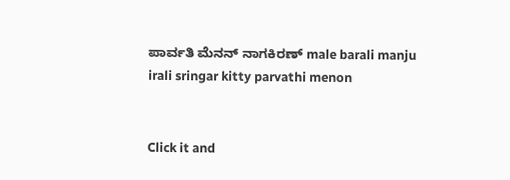ಪಾರ್ವತಿ ಮೆನನ್ ನಾಗಕಿರಣ್ male barali manju irali sringar kitty parvathi menon


Click it and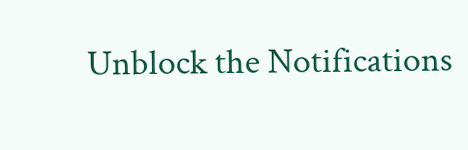Unblock the Notifications